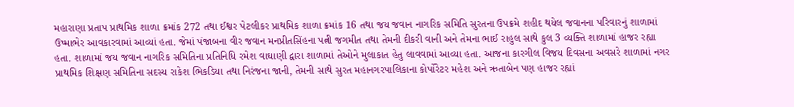મહારાણા પ્રતાપ પ્રાથમિક શાળા ક્રમાંક 272 તથા ઈશ્વર પેટલીકર પ્રાથમિક શાળા ક્રમાંક 16 તથા જય જવાન નાગરિક સમિતિ સુરતના ઉપક્રમે શહીદ થયેલ જવાનના પરિવારનું શાળામાં ઉષ્માભેર આવકારવામાં આવ્યાં હતા. જેમાં પંજાબના વીર જવાન મનપ્રીતસિંહના પત્ની જગમીત તથા તેમની દીકરી વાની અને તેમના ભાઈ રાહુલ સાથે કુલ 3 વ્યક્તિ શાળામાં હાજર રહ્યા હતા. શાળામાં જય જવાન નાગરિક સમિતિના પ્રતિનિધિ રમેશ વાઘાણી દ્વારા શાળામાં તેઓને મુલાકાત હેતુ લાવવામાં આવ્યા હતા. આજના કારગીલ વિજય દિવસના અવસરે શાળામાં નગર પ્રાથમિક શિક્ષણ સમિતિના સદસ્ય રાકેશ ભિકડિયા તથા નિરંજના જાની, તેમની સાથે સુરત મહાનગરપાલિકાના કોર્પોરેટર મહેશ અને ઋતાબેન પણ હાજર રહ્યાં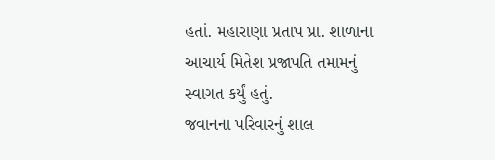હતાં. મહારાણા પ્રતાપ પ્રા. શાળાના આચાર્ય મિતેશ પ્રજાપતિ તમામનું સ્વાગત કર્યું હતું.
જવાનના પરિવારનું શાલ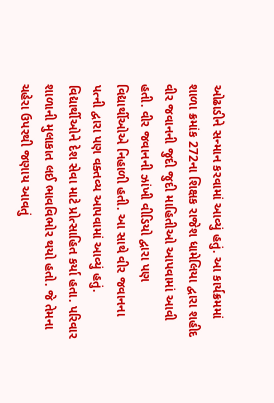ઓઢાડીને સન્માન કરવામાં આવ્યું હતું. આ કાર્યક્રમમાં શાળા ક્રમાંક 272ના શિક્ષક રાજેશ ધામેલિયા દ્વારા શહીદ વીર જવાનની જુદી જુદી માહિતીઓ આપવામાં આવી હતી. વીર જવાનની ઝાંખી વીડિયો દ્વારા પણ વિદ્યાર્થીઓએ નિહાળી હતી. આ સાથે વીર જવાનના પત્ની દ્વારા પણ વક્તવ્ય આપવામાં આવ્યું હતું. વિદ્યાર્થીઓને દેશ સેવા માટે પ્રોત્સાહિત કર્યા હતા. પરિવાર શાળાની મુલાકાત લઈ ભાવવિભોર થયો હતો. જે તેમના ચહેરા ઉપરથી જણાય આવતું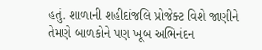હતું. શાળાની શહીદાંજલિ પ્રોજેક્ટ વિશે જાણીને તેમણે બાળકોને પણ ખૂબ અભિનંદન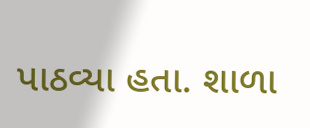પાઠવ્યા હતા. શાળા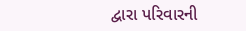દ્વારા પરિવારની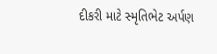દીકરી માટે સ્મૃતિભેટ અર્પણ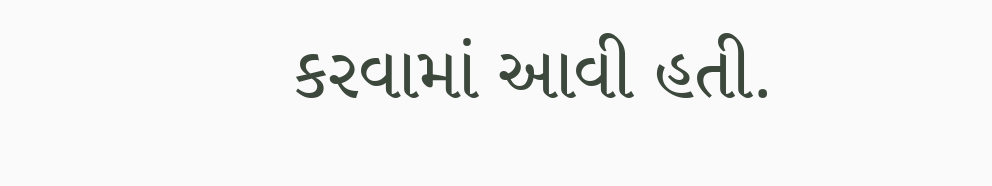કરવામાં આવી હતી.